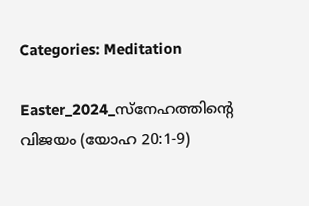Categories: Meditation

Easter_2024_സ്നേഹത്തിന്റെ വിജയം (യോഹ 20:1-9)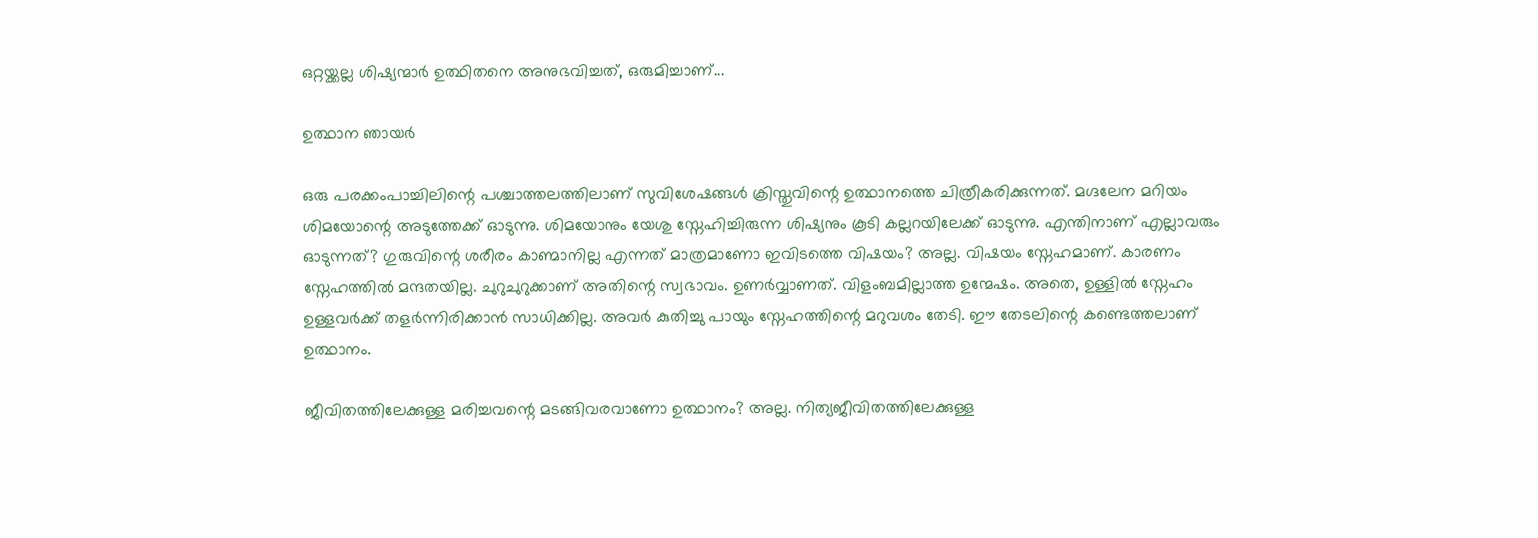ഒറ്റയ്ക്കല്ല ശിഷ്യന്മാർ ഉത്ഥിതനെ അനുഭവിച്ചത്, ഒരുമിച്ചാണ്...

ഉത്ഥാന ഞായർ

ഒരു പരക്കംപാച്ചിലിന്റെ പശ്ചാത്തലത്തിലാണ് സുവിശേഷങ്ങൾ ക്രിസ്തുവിന്റെ ഉത്ഥാനത്തെ ചിത്രീകരിക്കുന്നത്. മഗ്ദലേന മറിയം ശിമയോന്റെ അടുത്തേക്ക് ഓടുന്നു. ശിമയോനും യേശു സ്നേഹിച്ചിരുന്ന ശിഷ്യനും കൂടി കല്ലറയിലേക്ക് ഓടുന്നു. എന്തിനാണ് എല്ലാവരും ഓടുന്നത്? ഗുരുവിന്റെ ശരീരം കാണ്മാനില്ല എന്നത് മാത്രമാണോ ഇവിടത്തെ വിഷയം? അല്ല. വിഷയം സ്നേഹമാണ്. കാരണം സ്നേഹത്തിൽ മന്ദതയില്ല. ചുറുചുറുക്കാണ് അതിന്റെ സ്വഭാവം. ഉണർവ്വാണത്. വിളംബമില്ലാത്ത ഉന്മേഷം. അതെ, ഉള്ളിൽ സ്നേഹം ഉള്ളവർക്ക് തളർന്നിരിക്കാൻ സാധിക്കില്ല. അവർ കുതിച്ചു പായും സ്നേഹത്തിന്റെ മറുവശം തേടി. ഈ തേടലിന്റെ കണ്ടെത്തലാണ് ഉത്ഥാനം.

ജീവിതത്തിലേക്കുള്ള മരിച്ചവന്റെ മടങ്ങിവരവാണോ ഉത്ഥാനം? അല്ല. നിത്യജീവിതത്തിലേക്കുള്ള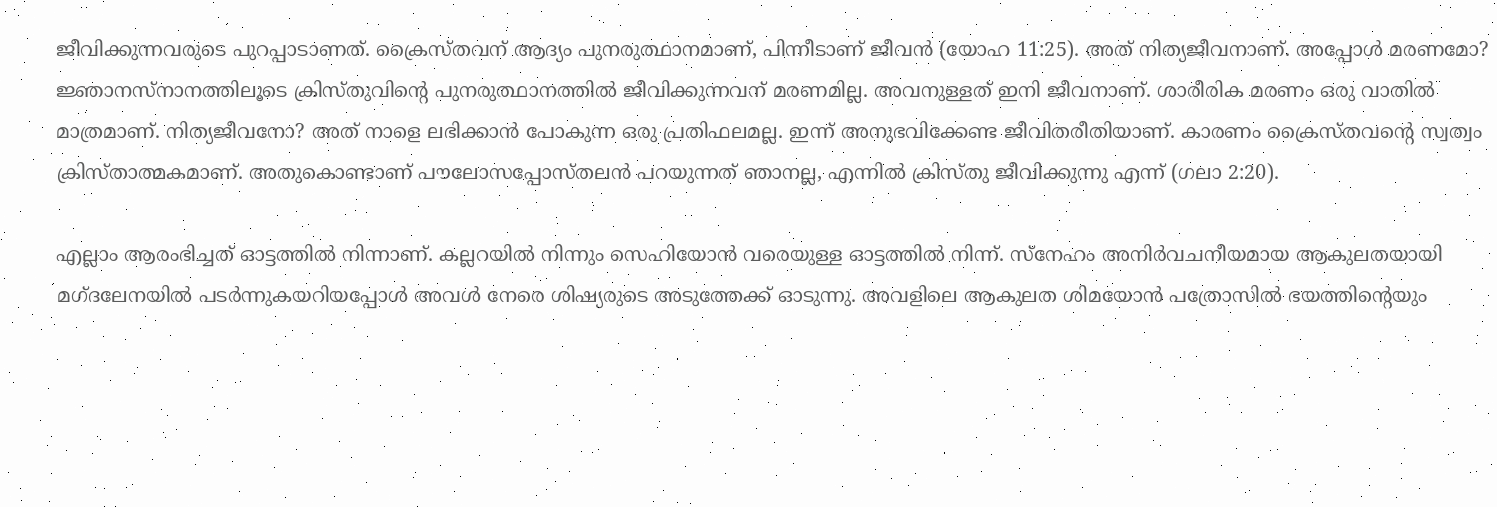ജീവിക്കുന്നവരുടെ പുറപ്പാടാണത്. ക്രൈസ്തവന് ആദ്യം പുനരുത്ഥാനമാണ്, പിന്നീടാണ് ജീവൻ (യോഹ 11:25). അത് നിത്യജീവനാണ്. അപ്പോൾ മരണമോ? ജ്ഞാനസ്നാനത്തിലൂടെ ക്രിസ്തുവിന്റെ പുനരുത്ഥാനത്തിൽ ജീവിക്കുന്നവന് മരണമില്ല. അവനുള്ളത് ഇനി ജീവനാണ്. ശാരീരിക മരണം ഒരു വാതിൽ മാത്രമാണ്. നിത്യജീവനോ? അത് നാളെ ലഭിക്കാൻ പോകുന്ന ഒരു പ്രതിഫലമല്ല. ഇന്ന് അനുഭവിക്കേണ്ട ജീവിതരീതിയാണ്. കാരണം ക്രൈസ്തവന്റെ സ്വത്വം ക്രിസ്താത്മകമാണ്. അതുകൊണ്ടാണ് പൗലോസപ്പോസ്തലൻ പറയുന്നത് ഞാനല്ല, എന്നിൽ ക്രിസ്തു ജീവിക്കുന്നു എന്ന് (ഗലാ 2:20).

എല്ലാം ആരംഭിച്ചത് ഓട്ടത്തിൽ നിന്നാണ്. കല്ലറയിൽ നിന്നും സെഹിയോൻ വരെയുള്ള ഓട്ടത്തിൽ നിന്ന്. സ്നേഹം അനിർവചനീയമായ ആകുലതയായി മഗ്ദലേനയിൽ പടർന്നുകയറിയപ്പോൾ അവൾ നേരെ ശിഷ്യരുടെ അടുത്തേക്ക് ഓടുന്നു. അവളിലെ ആകുലത ശിമയോൻ പത്രോസിൽ ഭയത്തിന്റെയും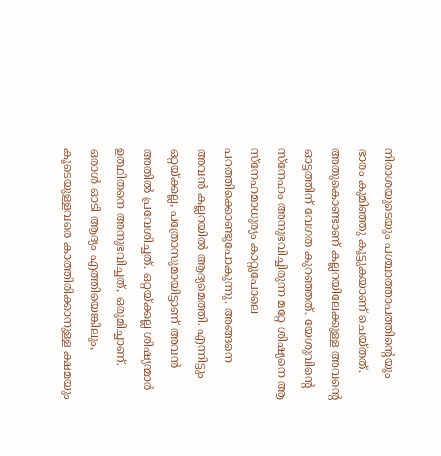നിരാശയുടെയും പശ്ചാത്താപത്തിന്റെയും ഭാരം കുമിഞ്ഞു കൂട്ടുകയാണ് ചെയ്തത്. അതുകൊണ്ടാണ് കല്ലറയിലേക്കുള്ള അവന്റെ ഓട്ടത്തിന് വേഗത കുറഞ്ഞത്. യേശുവിന്റെ സ്നേഹം അനുഭവിച്ചിരുന്ന മറ്റേ ശിഷ്യനെ ആ സ്നേഹമാധുര്യം കാറ്റുപോലെ പറത്തിക്കൊണ്ടുപോകുന്നു. അങ്ങനെ അവൻ കല്ലറയിൽ ആദ്യമെത്തി. എന്നിട്ടും ഒറ്റയ്ക്കല്ല, പത്രോസുമായിട്ടാണ് അവൻ അതിൽ പ്രവേശിച്ചത്. ഒറ്റയ്ക്കല്ല ശിഷ്യന്മാർ ഉത്ഥിതനെ അനുഭവിച്ചത്, ഒരുമിച്ചാണ്. ഒരാൾ ഓടി ആദ്യം എത്തിയെങ്കിലും, കൂടെയുള്ളവരെ കാത്തിരിക്കാനുള്ള ക്ഷമയും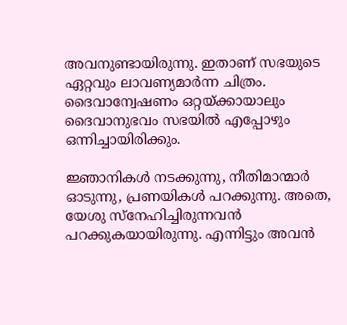അവനുണ്ടായിരുന്നു. ഇതാണ് സഭയുടെ ഏറ്റവും ലാവണ്യമാർന്ന ചിത്രം. ദൈവാന്വേഷണം ഒറ്റയ്ക്കായാലും ദൈവാനുഭവം സഭയിൽ എപ്പോഴും ഒന്നിച്ചായിരിക്കും.

ജ്ഞാനികൾ നടക്കുന്നു, നീതിമാന്മാർ ഓടുന്നു, പ്രണയികൾ പറക്കുന്നു. അതെ, യേശു സ്നേഹിച്ചിരുന്നവൻ പറക്കുകയായിരുന്നു. എന്നിട്ടും അവൻ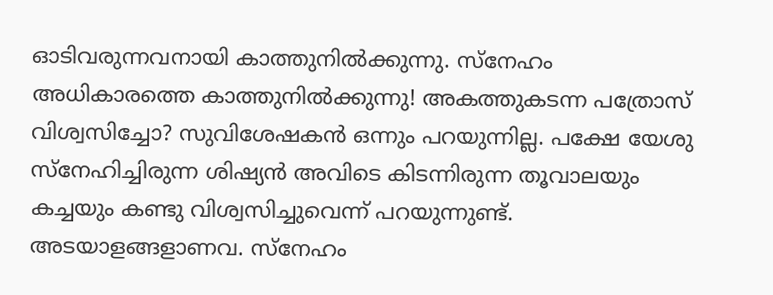ഓടിവരുന്നവനായി കാത്തുനിൽക്കുന്നു. സ്നേഹം അധികാരത്തെ കാത്തുനിൽക്കുന്നു! അകത്തുകടന്ന പത്രോസ് വിശ്വസിച്ചോ? സുവിശേഷകൻ ഒന്നും പറയുന്നില്ല. പക്ഷേ യേശു സ്നേഹിച്ചിരുന്ന ശിഷ്യൻ അവിടെ കിടന്നിരുന്ന തൂവാലയും കച്ചയും കണ്ടു വിശ്വസിച്ചുവെന്ന് പറയുന്നുണ്ട്. അടയാളങ്ങളാണവ. സ്നേഹം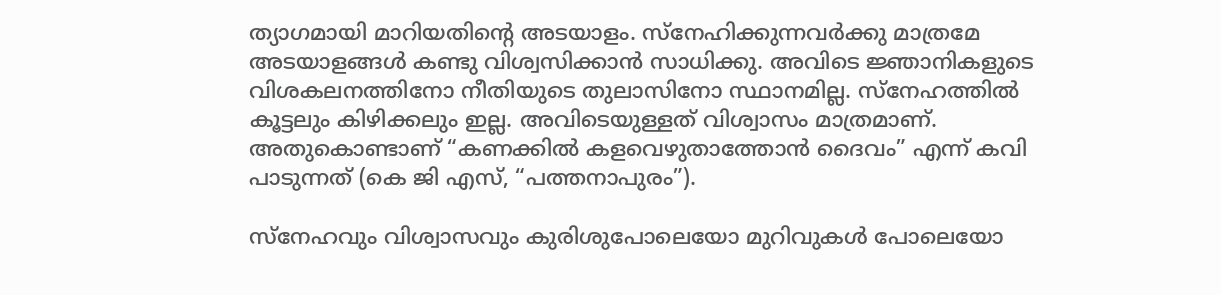ത്യാഗമായി മാറിയതിന്റെ അടയാളം. സ്നേഹിക്കുന്നവർക്കു മാത്രമേ അടയാളങ്ങൾ കണ്ടു വിശ്വസിക്കാൻ സാധിക്കു. അവിടെ ജ്ഞാനികളുടെ വിശകലനത്തിനോ നീതിയുടെ തുലാസിനോ സ്ഥാനമില്ല. സ്നേഹത്തിൽ കൂട്ടലും കിഴിക്കലും ഇല്ല. അവിടെയുള്ളത് വിശ്വാസം മാത്രമാണ്. അതുകൊണ്ടാണ് “കണക്കിൽ കളവെഴുതാത്തോൻ ദൈവം” എന്ന് കവി പാടുന്നത് (കെ ജി എസ്, “പത്തനാപുരം”).

സ്നേഹവും വിശ്വാസവും കുരിശുപോലെയോ മുറിവുകൾ പോലെയോ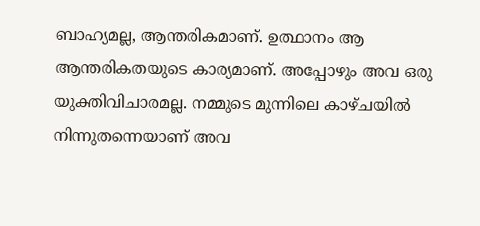ബാഹ്യമല്ല, ആന്തരികമാണ്. ഉത്ഥാനം ആ ആന്തരികതയുടെ കാര്യമാണ്. അപ്പോഴും അവ ഒരു യുക്തിവിചാരമല്ല. നമ്മുടെ മുന്നിലെ കാഴ്ചയിൽ നിന്നുതന്നെയാണ് അവ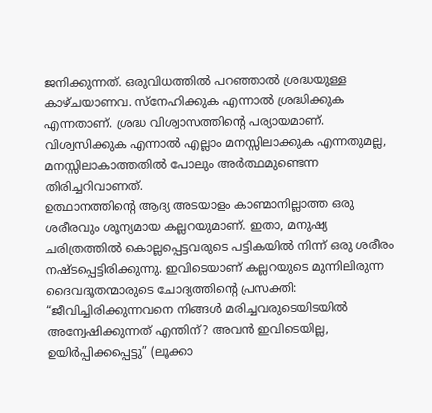ജനിക്കുന്നത്. ഒരുവിധത്തിൽ പറഞ്ഞാൽ ശ്രദ്ധയുള്ള കാഴ്ചയാണവ. സ്നേഹിക്കുക എന്നാൽ ശ്രദ്ധിക്കുക എന്നതാണ്. ശ്രദ്ധ വിശ്വാസത്തിൻ്റെ പര്യായമാണ്. വിശ്വസിക്കുക എന്നാൽ എല്ലാം മനസ്സിലാക്കുക എന്നതുമല്ല, മനസ്സിലാകാത്തതിൽ പോലും അർത്ഥമുണ്ടെന്ന തിരിച്ചറിവാണത്.
ഉത്ഥാനത്തിന്റെ ആദ്യ അടയാളം കാണ്മാനില്ലാത്ത ഒരു ശരീരവും ശൂന്യമായ കല്ലറയുമാണ്. ഇതാ, മനുഷ്യ ചരിത്രത്തിൽ കൊല്ലപ്പെട്ടവരുടെ പട്ടികയിൽ നിന്ന് ഒരു ശരീരം നഷ്ടപ്പെട്ടിരിക്കുന്നു. ഇവിടെയാണ് കല്ലറയുടെ മുന്നിലിരുന്ന ദൈവദൂതന്മാരുടെ ചോദ്യത്തിന്റെ പ്രസക്തി: “ജീവിച്ചിരിക്കുന്നവനെ നിങ്ങൾ മരിച്ചവരുടെയിടയിൽ അന്വേഷിക്കുന്നത് എന്തിന്? അവൻ ഇവിടെയില്ല, ഉയിർപ്പിക്കപ്പെട്ടു” (ലൂക്കാ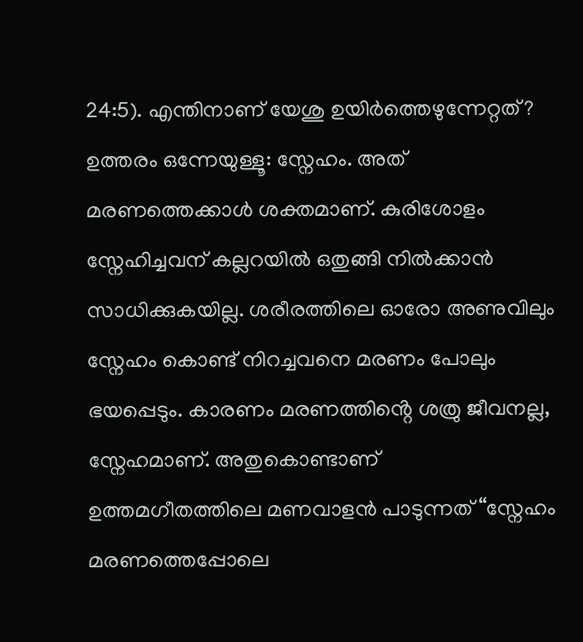24:5). എന്തിനാണ് യേശു ഉയിർത്തെഴുന്നേറ്റത്? ഉത്തരം ഒന്നേയുള്ളൂ: സ്നേഹം. അത് മരണത്തെക്കാൾ ശക്തമാണ്. കുരിശോളം സ്നേഹിച്ചവന് കല്ലറയിൽ ഒതുങ്ങി നിൽക്കാൻ സാധിക്കുകയില്ല. ശരീരത്തിലെ ഓരോ അണുവിലും സ്നേഹം കൊണ്ട് നിറച്ചവനെ മരണം പോലും ഭയപ്പെടും. കാരണം മരണത്തിൻ്റെ ശത്രു ജീവനല്ല, സ്നേഹമാണ്. അതുകൊണ്ടാണ് ഉത്തമഗീതത്തിലെ മണവാളൻ പാടുന്നത് “സ്നേഹം മരണത്തെപ്പോലെ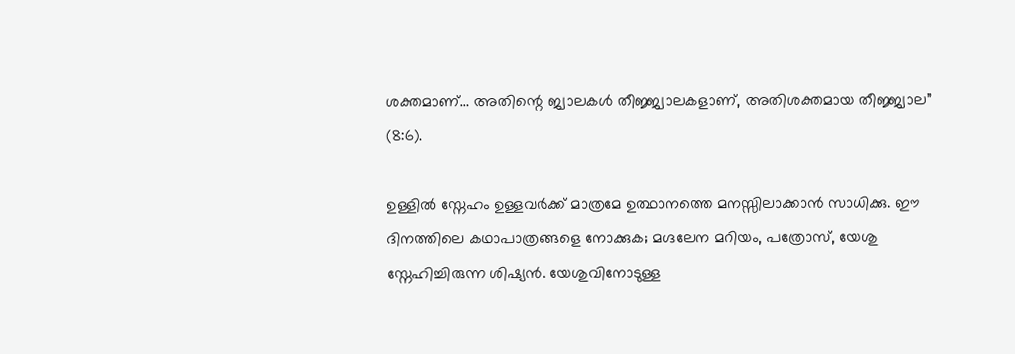ശക്തമാണ്… അതിന്റെ ജ്വാലകൾ തീജ്ജ്വാലകളാണ്, അതിശക്തമായ തീജ്ജ്വാല” (8:6).

ഉള്ളിൽ സ്നേഹം ഉള്ളവർക്ക് മാത്രമേ ഉത്ഥാനത്തെ മനസ്സിലാക്കാൻ സാധിക്കു. ഈ ദിനത്തിലെ കഥാപാത്രങ്ങളെ നോക്കുക; മഗ്ദലേന മറിയം, പത്രോസ്, യേശു സ്നേഹിച്ചിരുന്ന ശിഷ്യൻ. യേശുവിനോടുള്ള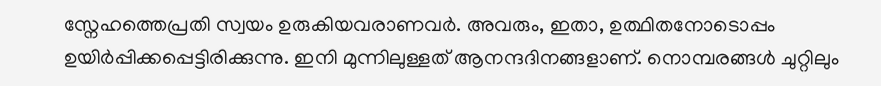സ്നേഹത്തെപ്രതി സ്വയം ഉരുകിയവരാണവർ. അവരും, ഇതാ, ഉത്ഥിതനോടൊപ്പം ഉയിർപ്പിക്കപ്പെട്ടിരിക്കുന്നു. ഇനി മുന്നിലുള്ളത് ആനന്ദദിനങ്ങളാണ്. നൊമ്പരങ്ങൾ ചുറ്റിലും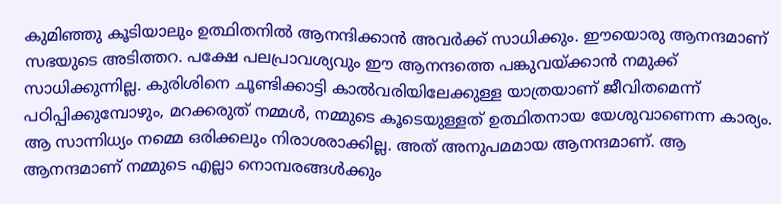കുമിഞ്ഞു കൂടിയാലും ഉത്ഥിതനിൽ ആനന്ദിക്കാൻ അവർക്ക് സാധിക്കും. ഈയൊരു ആനന്ദമാണ് സഭയുടെ അടിത്തറ. പക്ഷേ പലപ്രാവശ്യവും ഈ ആനന്ദത്തെ പങ്കുവയ്ക്കാൻ നമുക്ക് സാധിക്കുന്നില്ല. കുരിശിനെ ചൂണ്ടിക്കാട്ടി കാൽവരിയിലേക്കുള്ള യാത്രയാണ് ജീവിതമെന്ന് പഠിപ്പിക്കുമ്പോഴും, മറക്കരുത് നമ്മൾ, നമ്മുടെ കൂടെയുള്ളത് ഉത്ഥിതനായ യേശുവാണെന്ന കാര്യം. ആ സാന്നിധ്യം നമ്മെ ഒരിക്കലും നിരാശരാക്കില്ല. അത് അനുപമമായ ആനന്ദമാണ്. ആ ആനന്ദമാണ് നമ്മുടെ എല്ലാ നൊമ്പരങ്ങൾക്കും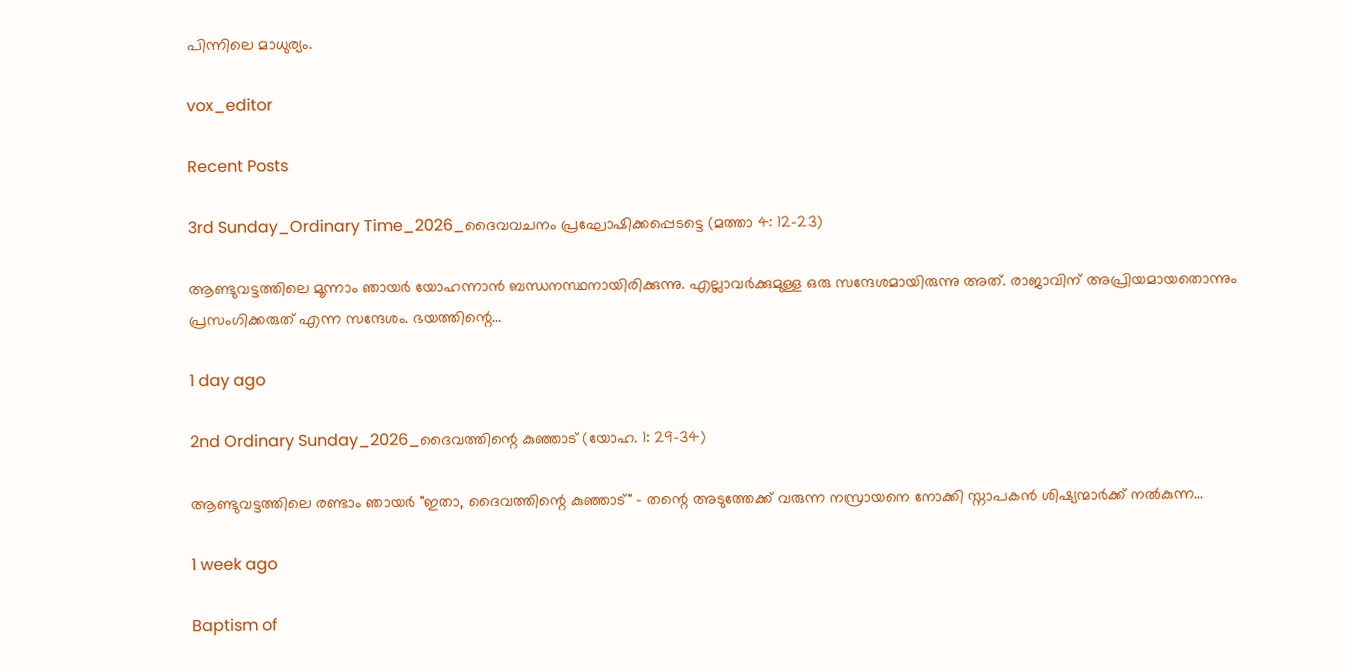പിന്നിലെ മാധുര്യം.

vox_editor

Recent Posts

3rd Sunday_Ordinary Time_2026_ദൈവവചനം പ്രഘോഷിക്കപ്പെടട്ടെ (മത്താ 4: 12-23)

ആണ്ടുവട്ടത്തിലെ മൂന്നാം ഞായർ യോഹന്നാൻ ബന്ധനസ്ഥനായിരിക്കുന്നു. എല്ലാവർക്കുമുള്ള ഒരു സന്ദേശമായിരുന്നു അത്. രാജാവിന് അപ്രിയമായതൊന്നും പ്രസംഗിക്കരുത് എന്ന സന്ദേശം. ഭയത്തിന്റെ…

1 day ago

2nd Ordinary Sunday_2026_ദൈവത്തിന്റെ കുഞ്ഞാട് (യോഹ. 1: 29-34)

ആണ്ടുവട്ടത്തിലെ രണ്ടാം ഞായർ "ഇതാ, ദൈവത്തിന്റെ കുഞ്ഞാട്" - തന്റെ അടുത്തേക്ക് വരുന്ന നസ്രായനെ നോക്കി സ്നാപകൻ ശിഷ്യന്മാർക്ക് നൽകുന്ന…

1 week ago

Baptism of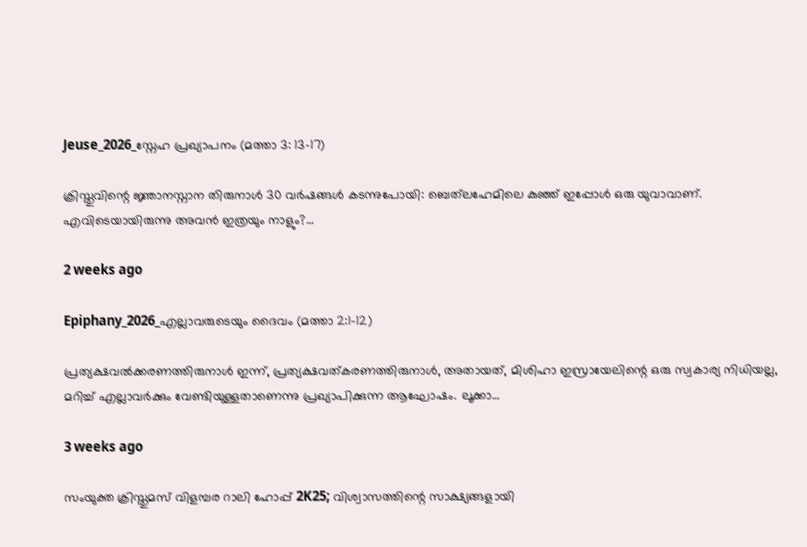Jeuse_2026_സ്നേഹ പ്രഖ്യാപനം (മത്താ 3: 13-17)

ക്രിസ്തുവിന്റെ ജ്ഞാനസ്നാന തിരുനാൾ 30 വർഷങ്ങൾ കടന്നുപോയി: ബെത്‌ലഹേമിലെ കുഞ്ഞ് ഇപ്പോൾ ഒരു യുവാവാണ്. എവിടെയായിരുന്നു അവൻ ഇത്രയും നാളും?…

2 weeks ago

Epiphany_2026_എല്ലാവരുടെയും ദൈവം (മത്താ 2:1-12)

പ്രത്യക്ഷവൽക്കരണത്തിരുനാൾ ഇന്ന്, പ്രത്യക്ഷവത്കരണത്തിരുനാൾ, അതായത്, മിശിഹാ ഇസ്രായേലിന്റെ ഒരു സ്വകാര്യ നിധിയല്ല, മറിച്ച് എല്ലാവർക്കും വേണ്ടിയുള്ളതാണെന്നു പ്രഖ്യാപിക്കുന്ന ആഘോഷം. ലൂക്കാ…

3 weeks ago

സംയുക്ത ക്രിസ്തുമസ് വിളമ്പര റാലി ഹോപ്പ് 2K25; വിശ്വാസത്തിന്റെ സാക്ഷ്യങ്ങളായി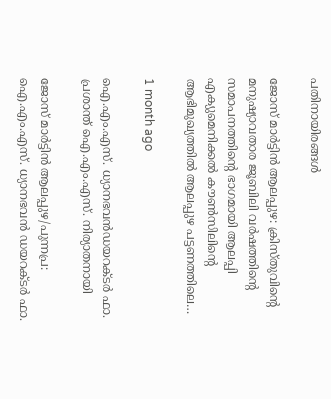പതിനായിരങ്ങൾ

ജോസ് മാർട്ടിൻ ആലപ്പുഴ: ക്രിസ്തുവിന്റെ മനുഷ്യാവതാര ജൂബിലി വർഷത്തിന്റെ സമാപനത്തിന്റെ ഭാഗമായി ആലപ്പി എക്യുമെനിക്കൽ കൗൺസിലിന്റെ ആഭിമുഖ്യത്തിൽ ആലപ്പുഴ പട്ടണത്തിലെ…

1 month ago

ഐ‌.എം‌.എസ്. ധ്യാനഭവൻഡയറക്ടർ ഫാ. പ്രശാന്ത് ഐ‌.എം‌.എസ്. നിര്യാതനായി

ജോസ് മാർട്ടിൻ ആലപ്പുഴ/പുന്നപ്ര: ഐ‌.എം‌.എസ്. ധ്യാനഭവൻ ഡയറക്ടർ ഫാ.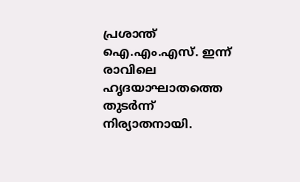പ്രശാന്ത് ഐ‌.എം‌.എസ്. ഇന്ന് രാവിലെ ഹൃദയാഘാതത്തെ തുടര്‍ന്ന് നിര്യാതനായി.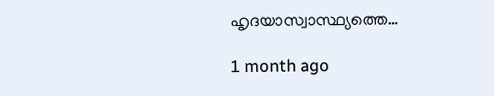ഹൃദയാസ്വാസ്ഥ്യത്തെ…

1 month ago